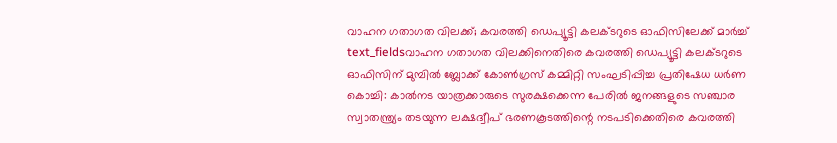വാഹന ഗതാഗത വിലക്ക്; കവരത്തി ഡെപ്യൂട്ടി കലക്ടറുടെ ഓഫിസിലേക്ക് മാർച്ച്
text_fieldsവാഹന ഗതാഗത വിലക്കിനെതിരെ കവരത്തി ഡെപ്യൂട്ടി കലക്ടറുടെ ഓഫിസിന് മുമ്പിൽ ബ്ലോക്ക് കോൺഗ്രസ് കമ്മിറ്റി സംഘടിപ്പിച്ച പ്രതിഷേധ ധർണ
കൊച്ചി: കാൽനട യാത്രക്കാരുടെ സുരക്ഷക്കെന്ന പേരിൽ ജനങ്ങളുടെ സഞ്ചാര സ്വാതന്ത്ര്യം തടയുന്ന ലക്ഷദ്വീപ് ഭരണകൂടത്തിന്റെ നടപടിക്കെതിരെ കവരത്തി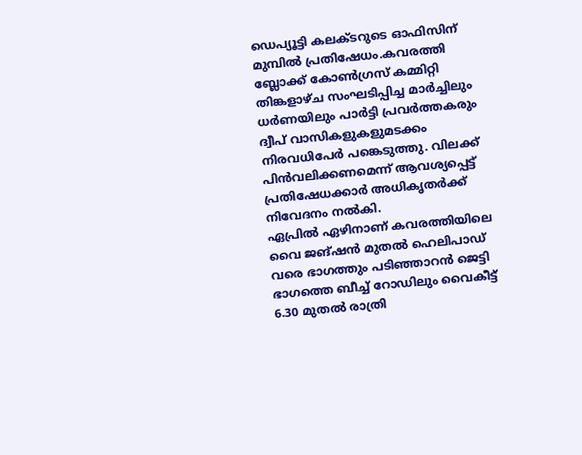ഡെപ്യൂട്ടി കലക്ടറുടെ ഓഫിസിന് മുമ്പിൽ പ്രതിഷേധം.കവരത്തി ബ്ലോക്ക് കോൺഗ്രസ് കമ്മിറ്റി തിങ്കളാഴ്ച സംഘടിപ്പിച്ച മാർച്ചിലും ധർണയിലും പാർട്ടി പ്രവർത്തകരും ദ്വീപ് വാസികളുകളുമടക്കം നിരവധിപേർ പങ്കെടുത്തു. വിലക്ക് പിൻവലിക്കണമെന്ന് ആവശ്യപ്പെട്ട് പ്രതിഷേധക്കാർ അധികൃതർക്ക് നിവേദനം നൽകി.
ഏപ്രിൽ ഏഴിനാണ് കവരത്തിയിലെ വൈ ജങ്ഷൻ മുതൽ ഹെലിപാഡ് വരെ ഭാഗത്തും പടിഞ്ഞാറൻ ജെട്ടി ഭാഗത്തെ ബീച്ച് റോഡിലും വൈകീട്ട് 6.30 മുതൽ രാത്രി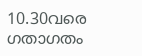10.30വരെ ഗതാഗതം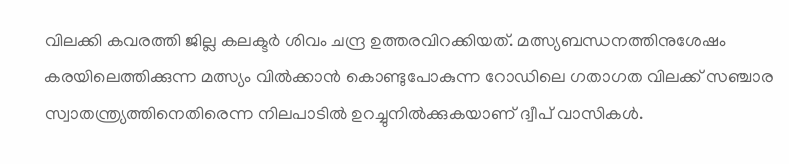വിലക്കി കവരത്തി ജില്ല കലക്ടർ ശിവം ചന്ദ്ര ഉത്തരവിറക്കിയത്. മത്സ്യബന്ധനത്തിനുശേഷം കരയിലെത്തിക്കുന്ന മത്സ്യം വിൽക്കാൻ കൊണ്ടുപോകുന്ന റോഡിലെ ഗതാഗത വിലക്ക് സഞ്ചാര സ്വാതന്ത്ര്യത്തിനെതിരെന്ന നിലപാടിൽ ഉറച്ചുനിൽക്കുകയാണ് ദ്വീപ് വാസികൾ.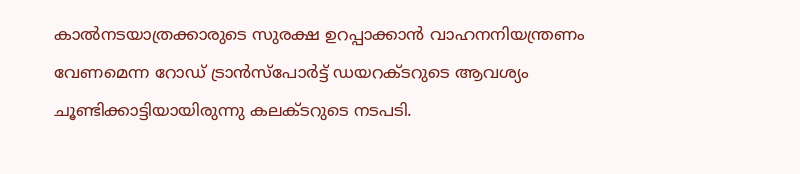കാൽനടയാത്രക്കാരുടെ സുരക്ഷ ഉറപ്പാക്കാൻ വാഹനനിയന്ത്രണം വേണമെന്ന റോഡ് ട്രാൻസ്പോർട്ട് ഡയറക്ടറുടെ ആവശ്യം ചൂണ്ടിക്കാട്ടിയായിരുന്നു കലക്ടറുടെ നടപടി.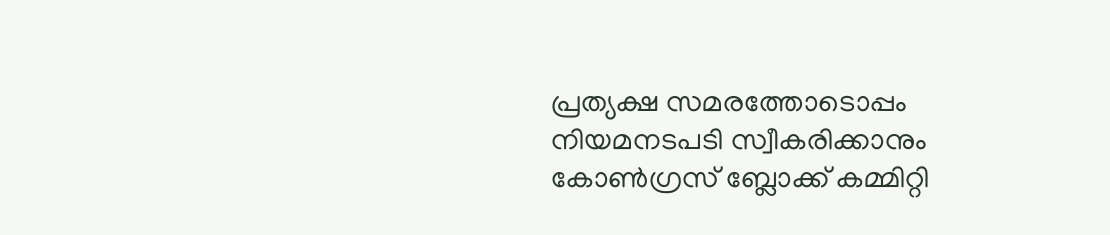പ്രത്യക്ഷ സമരത്തോടൊപ്പം നിയമനടപടി സ്വീകരിക്കാനും കോൺഗ്രസ് ബ്ലോക്ക് കമ്മിറ്റി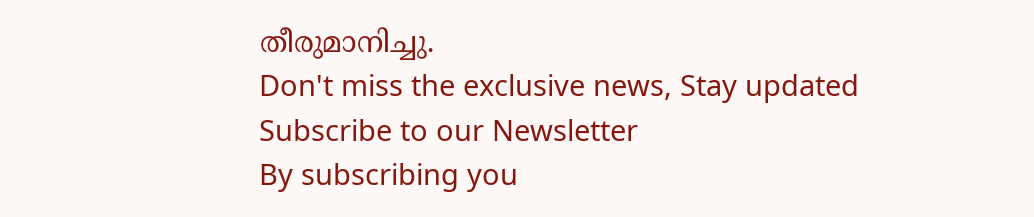തീരുമാനിച്ചു.
Don't miss the exclusive news, Stay updated
Subscribe to our Newsletter
By subscribing you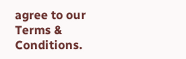agree to our Terms & Conditions.